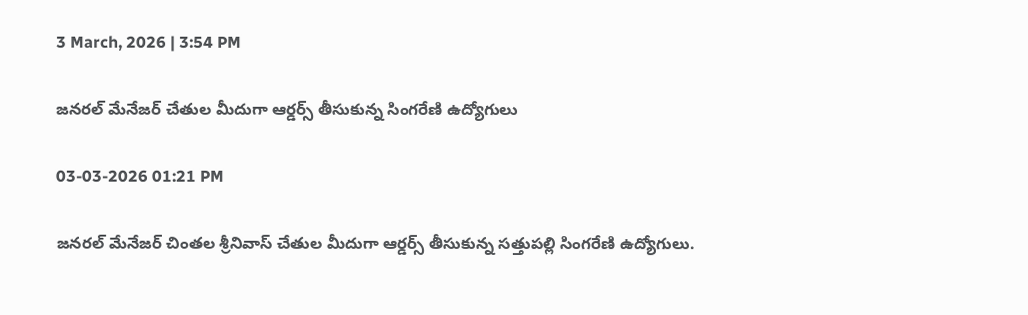3 March, 2026 | 3:54 PM

జనరల్ మేనేజర్ చేతుల మీదుగా ఆర్డర్స్ తీసుకున్న సింగరేణి ఉద్యోగులు

03-03-2026 01:21 PM

జనరల్ మేనేజర్ చింతల శ్రీనివాస్ చేతుల మీదుగా ఆర్డర్స్ తీసుకున్న సత్తుపల్లి సింగరేణి ఉద్యోగులు.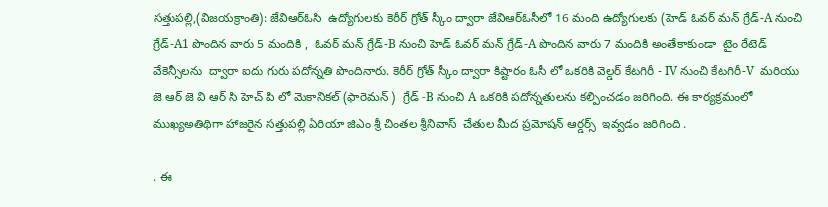సత్తుపల్లి,(విజయక్రాంతి): జేవిఆర్ఓసి  ఉద్యోగులకు కెరీర్ గ్రోత్ స్కీం ద్వారా జేవిఆర్ఓసీలో 16 మంది ఉద్యోగులకు (హెడ్ ఓవర్ మన్ గ్రేడ్-A నుంచి గ్రేడ్-A1 పొందిన వారు 5 మందికి ,  ఓవర్ మన్ గ్రేడ్-B నుంచి హెడ్ ఓవర్ మన్ గ్రేడ్-A పొందిన వారు 7 మందికి అంతేకాకుండా  టైం రేటెడ్ వేకెన్సీలను  ద్వారా ఐదు గురు పదోన్నతి పొందినారు. కెరీర్ గ్రోత్ స్కీం ద్వారా కిష్టారం ఓసీ లో ఒకరికి వెల్డర్ కేటగిరీ - IV నుంచి కేటగిరీ-V  మరియు  జె ఆర్ జె వి ఆర్ సి హెచ్ పి లో మెకానికల్ (ఫారెమన్ )  గ్రేడ్ -B నుంచి A ఒకరికి పదోన్నతులను కల్పించడం జరిగింది. ఈ కార్యక్రమంలో ముఖ్యఅతిథిగా హాజరైన సత్తుపల్లి ఏరియా జిఎం శ్రీ చింతల శ్రీనివాస్  చేతుల మీద ప్రమోషన్ ఆర్డర్స్  ఇవ్వడం జరిగింది .

. ఈ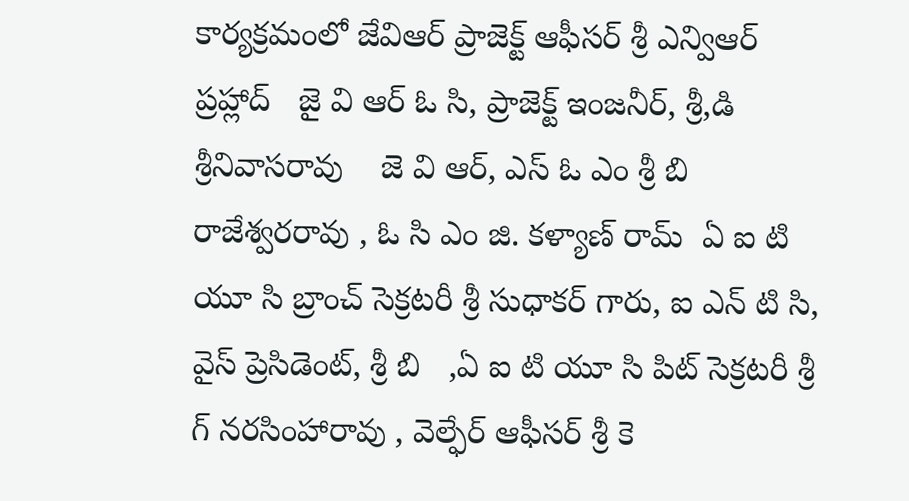కార్యక్రమంలో జేవిఆర్ ప్రాజెక్ట్ ఆఫీసర్ శ్రీ ఎన్విఆర్ ప్రహ్లాద్   జై వి ఆర్ ఓ సి, ప్రాజెక్ట్ ఇంజనీర్, శ్రీ,డి శ్రీనివాసరావు    జె వి ఆర్, ఎస్ ఓ ఎం శ్రీ బి రాజేశ్వరరావు , ఓ సి ఎం జి. కళ్యాణ్ రామ్  ఏ ఐ టి యూ సి బ్రాంచ్ సెక్రటరీ శ్రీ సుధాకర్ గారు, ఐ ఎన్ టి సి, వైస్ ప్రెసిడెంట్, శ్రీ బి   ,ఏ ఐ టి యూ సి పిట్ సెక్రటరీ శ్రీ గ్ నరసింహారావు , వెల్ఫేర్ ఆఫీసర్ శ్రీ కె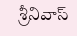శ్రీనివాస్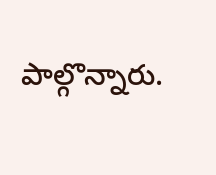పాల్గొన్నారు.